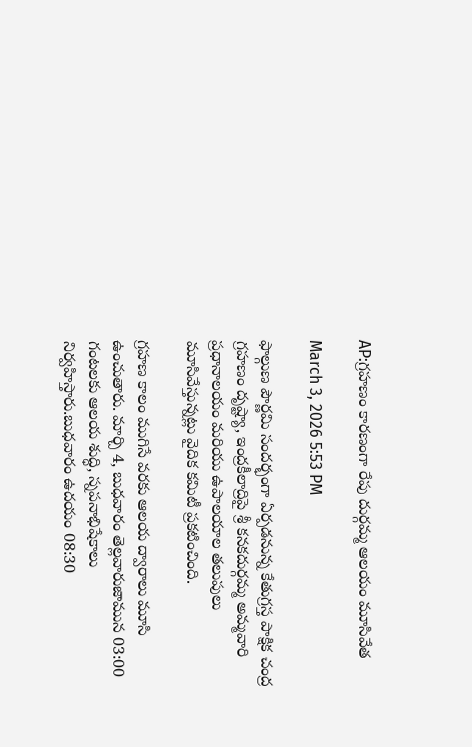AP:గ్రహణం కారణంగా రేపు దుర్గమ్మ ఆలయం మూసివేత

March 3, 2026 5:53 PM

ఫాల్గుణ పౌర్ణమి సందర్భంగా ఏర్పడనున్న కేతుగ్రస్త పాక్షిక చంద్ర గ్రహణం దృష్ట్యా, ఇంద్రకీలాద్రిపై శ్రీ కనకదుర్గమ్మ అమ్మవారి ప్రధానాలయం మరియు ఉపాలయాల తలుపులు మూసివేస్తున్నట్లు వైదిక కమిటీ ప్రకటించింది.

గ్రహణ కాలం ముగిసే వరకు ఆలయ ద్వారాలు మూసి ఉంచుతారు. మార్చి 4, బుధవారం తెల్లవారుజామున 03:00 గంటలకు ఆలయ శుద్ధి, స్నపనాభిషేకాలు నిర్వహిస్తారు.బుధవారం ఉదయం 08:30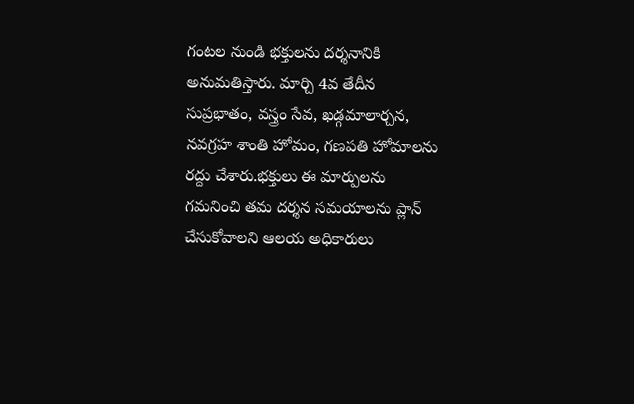గంటల నుండి భక్తులను దర్శనానికి అనుమతిస్తారు. మార్చి 4వ తేదీన సుప్రభాతం, వస్త్రం సేవ, ఖడ్గమాలార్చన, నవగ్రహ శాంతి హోమం, గణపతి హోమాలను రద్దు చేశారు.భక్తులు ఈ మార్పులను గమనించి తమ దర్శన సమయాలను ప్లాన్ చేసుకోవాలని ఆలయ అధికారులు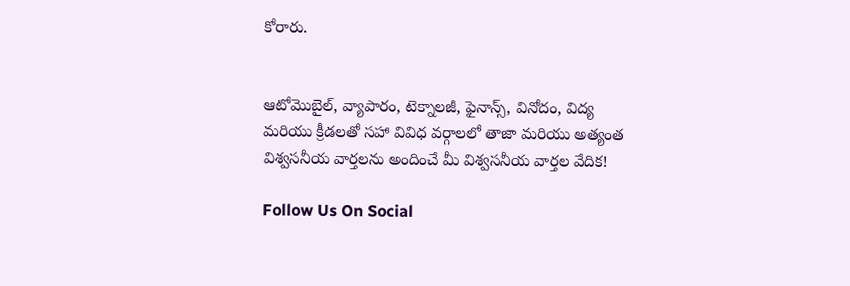కోరారు.


ఆటోమొబైల్, వ్యాపారం, టెక్నాలజీ, ఫైనాన్స్, వినోదం, విద్య మరియు క్రీడలతో సహా వివిధ వర్గాలలో తాజా మరియు అత్యంత విశ్వసనీయ వార్తలను అందించే మీ విశ్వసనీయ వార్తల వేదిక!

Follow Us On Social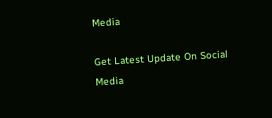Media

Get Latest Update On Social Media